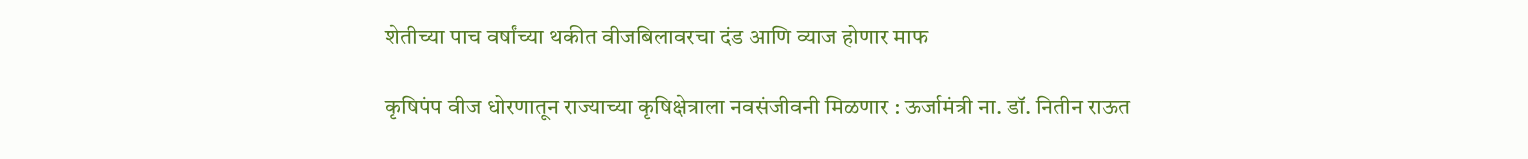शेतीच्या पाच वर्षांच्या थकीत वीजबिलावरचा दंड आणि व्याज होणार माफ

कृषिपंप वीज धोरणातून राज्याच्या कृषिक्षेत्राला नवसंजीवनी मिळणार : ऊर्जामंत्री ना. डॉ. नितीन राऊत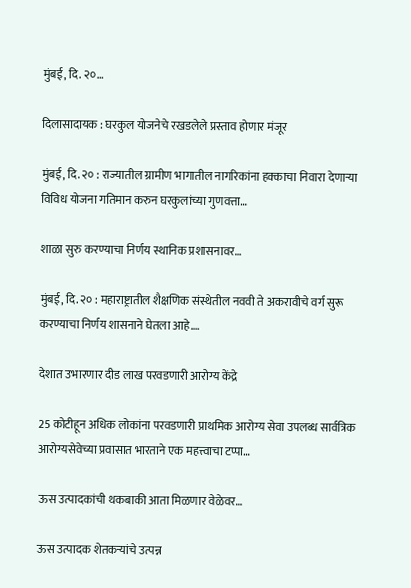मुंबई, दि. २०…

दिलासादायक : घरकुल योजनेचे रखडलेले प्रस्ताव होणार मंजूर

मुंबई, दि. २० : राज्यातील ग्रामीण भागातील नागरिकांना हक्काचा निवारा देणाऱ्या विविध योजना गतिमान करुन घरकुलांच्या गुणवत्ता…

शाळा सुरु करण्याचा निर्णय स्थानिक प्रशासनावर…

मुंबई, दि. २० : महाराष्ट्रातील शैक्षणिक संस्थेतील नववी ते अकरावीचे वर्ग सुरू करण्याचा निर्णय शासनाने घेतला आहे.…

देशात उभारणार दीड लाख परवडणारी आरोग्य केंद्रे

25 कोटीहून अधिक लोकांना परवडणारी प्राथमिक आरोग्य सेवा उपलब्ध सार्वत्रिक आरोग्यसेवेच्या प्रवासात भारताने एक महत्त्वाचा टप्पा…

ऊस उत्पादकांची थकबाकी आता मिळणार वेळेवर…

ऊस उत्पादक शेतकऱ्यांचे उत्पन्न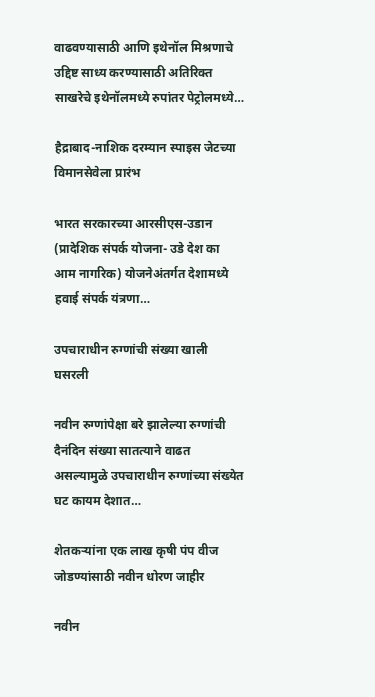वाढवण्यासाठी आणि इथेनॉल मिश्रणाचे उद्दिष्ट साध्य करण्यासाठी अतिरिक्त साखरेचे इथेनॉलमध्ये रुपांतर पेट्रोलमध्ये…

हैद्राबाद-नाशिक दरम्यान स्पाइस जेटच्या विमानसेवेला प्रारंभ

भारत सरकारच्या आरसीएस-उडान (प्रादेशिक संपर्क योजना- उडे देश का आम नागरिक) योजनेअंतर्गत देशामध्ये हवाई संपर्क यंत्रणा…

उपचाराधीन रुग्णांची संख्या खाली घसरली

नवीन रुग्णांपेक्षा बरे झालेल्या रुग्णांची दैनंदिन संख्या सातत्याने वाढत असल्यामुळे उपचाराधीन रुग्णांच्या संख्येत घट कायम देशात…

शेतकऱ्यांना एक लाख कृषी पंप वीज जोडण्यांसाठी नवीन धोरण जाहीर

नवीन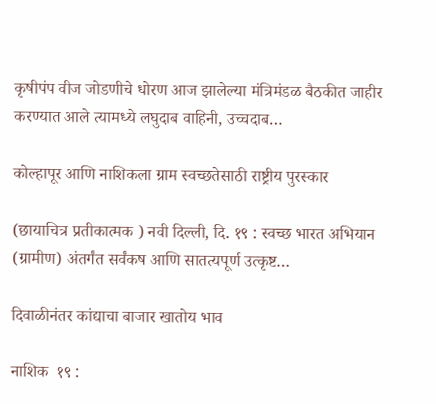कृषीपंप वीज जोडणीचे धोरण आज झालेल्या मंत्रिमंडळ बैठकीत जाहीर करण्यात आले त्यामध्ये लघुदाब वाहिनी, उच्चदाब…

कोल्हापूर आणि नाशिकला ग्राम स्वच्छतेसाठी राष्ट्रीय पुरस्कार

(छायाचित्र प्रतीकात्मक ) नवी दिल्ली, दि. १९ : स्वच्छ भारत अभियान (ग्रामीण) अंतर्गंत सर्वंकष आणि सातत्यपूर्ण उत्कृष्ट…

दिवाळीनंतर कांद्याचा बाजार खातोय भाव

नाशिक  १९ :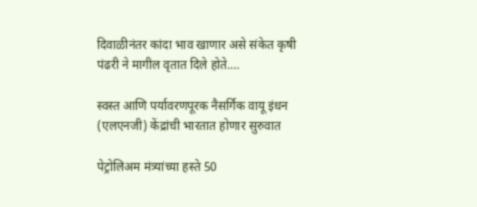दिवाळीनंतर कांदा भाव खाणार असे संकेत कृषी पंढरी ने मागील वृतात दिले होते.…

स्वस्त आणि पर्यावरणपूरक नैसर्गिक वायू इंधन (एलएनजी) केंद्रांची भारतात होणार सुरुवात

पेट्रोलिअम मंत्र्यांच्या हस्ते 50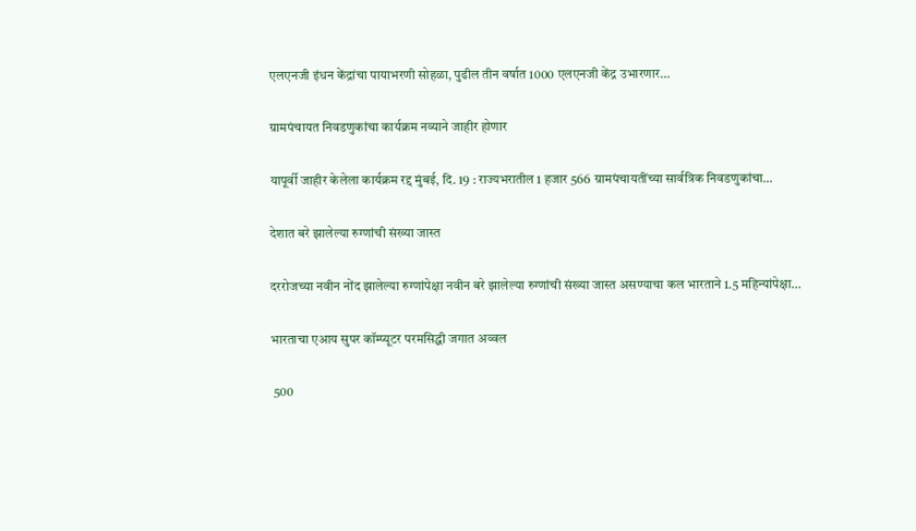एलएनजी इंधन केंद्रांचा पायाभरणी सोहळा, पुढील तीन वर्षात 1000 एलएनजी केंद्र उभारणार…

ग्रामपंचायत निवडणुकांचा कार्यक्रम नव्याने जाहीर होणार

यापूर्वी जाहीर केलेला कार्यक्रम रद्द मुंबई, दि. 19 : राज्यभरातील 1 हजार 566 ग्रामपंचायतींच्या सार्वत्रिक निवडणुकांचा…

देशात बरे झालेल्या रुग्णांची संख्या जास्त

दररोजच्या नवीन नोंद झालेल्या रुग्णांपेक्षा नवीन बरे झालेल्या रुग्णांची संख्या जास्त असण्याचा कल भारताने 1.5 महिन्यांपेक्षा…

भारताचा एआय सुपर कॉम्प्यूटर परमसिद्धी जगात अव्वल

 500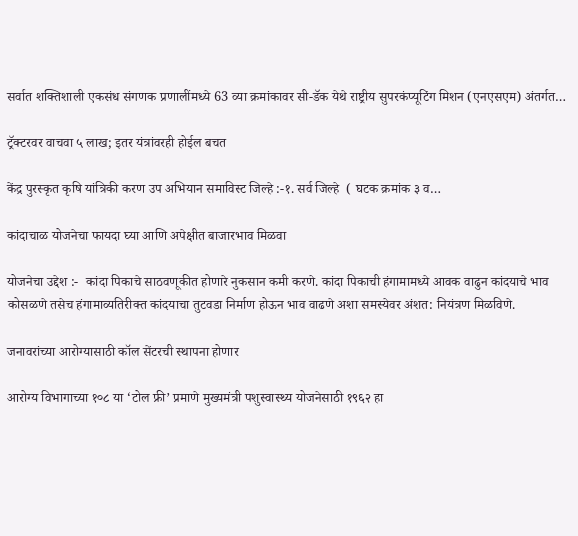सर्वात शक्तिशाली एकसंध संगणक प्रणालींमध्ये 63 व्या क्रमांकावर सी-डॅक येथे राष्ट्रीय सुपरकंप्यूटिंग मिशन (एनएसएम) अंतर्गत…

ट्रॅक्टरवर वाचवा ५ लाख; इतर यंत्रांवरही होईल बचत

केंद्र पुरस्कृत कृषि यांत्रिकी करण उप अभियान समाविस्ट जिल्हे :-१. सर्व जिल्हे  ( घटक क्रमांक ३ व…

कांदाचाळ योजनेचा फायदा घ्या आणि अपेक्षीत बाजारभाव मिळवा

योजनेचा उद्देश :-  कांदा पिकाचे साठवणूकीत होणारे नुकसान कमी करणे. कांदा पिकाची हंगामामध्ये आवक वाढुन कांदयाचे भाव कोसळणे तसेच हंगामाव्यतिरीक्त कांदयाचा तुटवडा निर्माण होऊन भाव वाढणे अशा समस्येवर अंशत: नियंत्रण मिळविणे.

जनावरांच्या आरोग्यासाठी कॉल सेंटरची स्थापना होणार

आरोग्य विभागाच्या १०८ या ‘टोल फ्री’ प्रमाणे मुख्यमंत्री पशुस्वास्थ्य योजनेसाठी १९६२ हा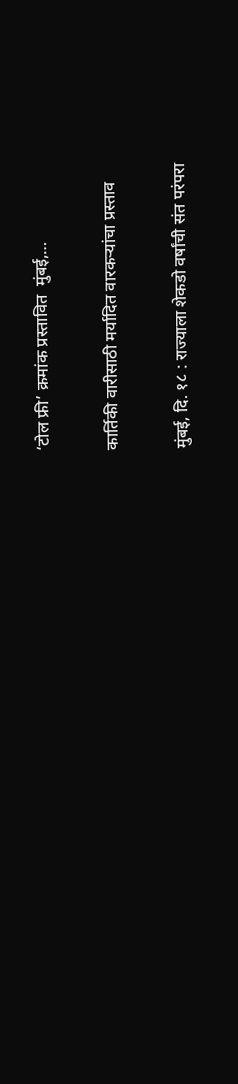‘टोल फ्री’ क्रमांक प्रस्तावित  मुंबई,…

कार्तिकी वारीसाठी मर्यादित वारकऱ्यांचा प्रस्ताव

मुंबई, दि. १८ : राज्याला शेकडो वर्षांची संत परंपरा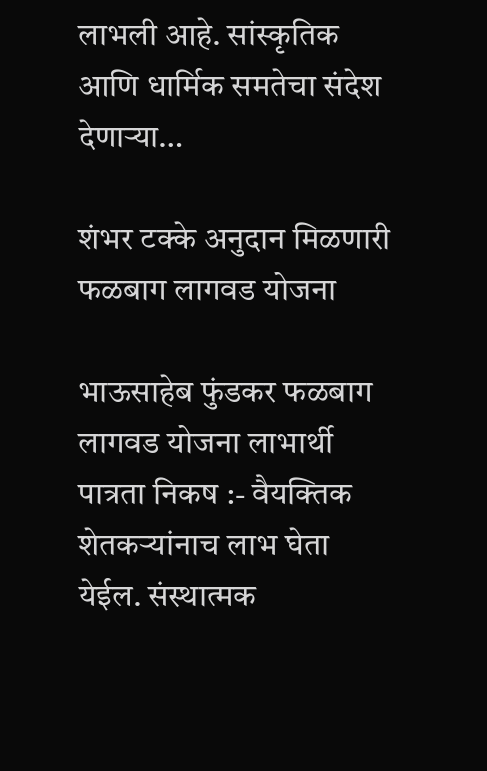लाभली आहे. सांस्कृतिक आणि धार्मिक समतेचा संदेश देणाऱ्या…

शंभर टक्के अनुदान मिळणारी फळबाग लागवड योजना

भाऊसाहेब फुंडकर फळबाग लागवड योजना लाभार्थी पात्रता निकष :- वैयक्तिक शेतकऱ्यांनाच लाभ घेता येईल. संस्थात्मक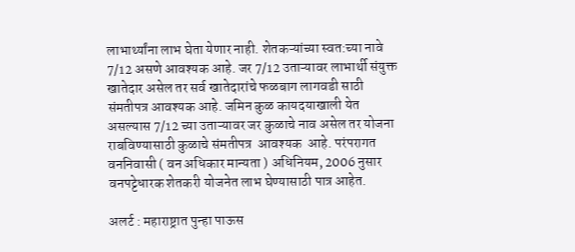लाभार्थ्यांना लाभ घेता येणार नाही. शेतकऱ्यांच्या स्वत:च्या नावे 7/12 असणे आवश्यक आहे. जर 7/12 उताऱ्यावर लाभार्थी संयुक्त खातेदार असेल तर सर्व खातेदारांचे फळबाग लागवडी साठी संमतीपत्र आवश्यक आहे. जमिन कुळ कायदयाखाली येत असल्यास 7/12 च्या उताऱ्यावर जर कुळाचे नाव असेल तर योजना राबविण्यासाठी कुळाचे संमतीपत्र  आवश्यक  आहे. परंपरागत वननिवासी ( वन अधिकार मान्यता ) अधिनियम, 2006 नुसार वनपट्टेधारक शेतकरी योजनेत लाभ घेण्यासाठी पात्र आहेत.

अलर्ट : महाराष्ट्रात पुन्हा पाऊस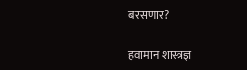बरसणार?

हवामान शास्त्रज्ञ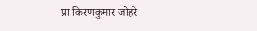प्रा किरणकुमार जोहरे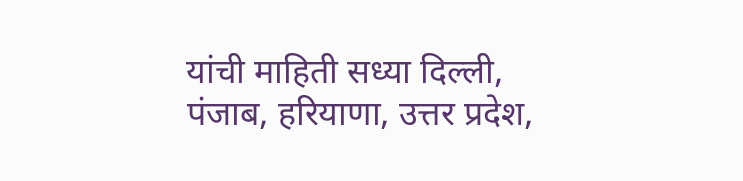यांची माहिती सध्या दिल्ली, पंजाब, हरियाणा, उत्तर प्रदेश,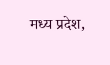मध्य प्रदेश,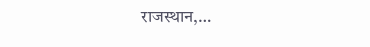राजस्थान,…